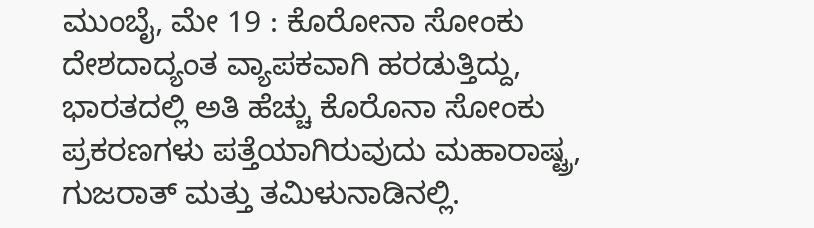ಮುಂಬೈ, ಮೇ 19 : ಕೊರೋನಾ ಸೋಂಕು ದೇಶದಾದ್ಯಂತ ವ್ಯಾಪಕವಾಗಿ ಹರಡುತ್ತಿದ್ದು, ಭಾರತದಲ್ಲಿ ಅತಿ ಹೆಚ್ಚು ಕೊರೊನಾ ಸೋಂಕು ಪ್ರಕರಣಗಳು ಪತ್ತೆಯಾಗಿರುವುದು ಮಹಾರಾಷ್ಟ್ರ, ಗುಜರಾತ್ ಮತ್ತು ತಮಿಳುನಾಡಿನಲ್ಲಿ.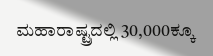ಮಹಾರಾಷ್ಟ್ರದಲ್ಲಿ 30,000ಕ್ಕೂ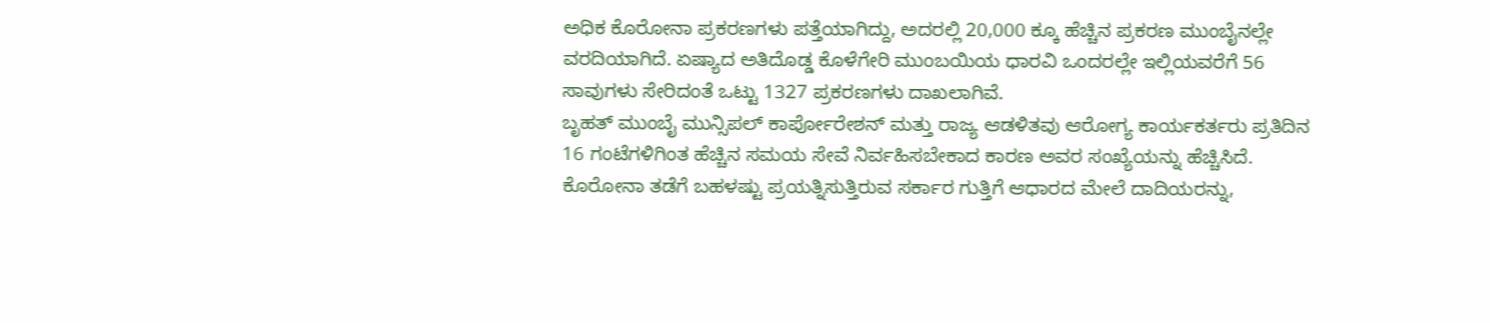ಅಧಿಕ ಕೊರೋನಾ ಪ್ರಕರಣಗಳು ಪತ್ತೆಯಾಗಿದ್ದು, ಅದರಲ್ಲಿ 20,000 ಕ್ಕೂ ಹೆಚ್ಚಿನ ಪ್ರಕರಣ ಮುಂಬೈನಲ್ಲೇ ವರದಿಯಾಗಿದೆ. ಏಷ್ಯಾದ ಅತಿದೊಡ್ಡ ಕೊಳೆಗೇರಿ ಮುಂಬಯಿಯ ಧಾರವಿ ಒಂದರಲ್ಲೇ ಇಲ್ಲಿಯವರೆಗೆ 56 ಸಾವುಗಳು ಸೇರಿದಂತೆ ಒಟ್ಟು 1327 ಪ್ರಕರಣಗಳು ದಾಖಲಾಗಿವೆ.
ಬೃಹತ್ ಮುಂಬೈ ಮುನ್ಸಿಪಲ್ ಕಾರ್ಪೋರೇಶನ್ ಮತ್ತು ರಾಜ್ಯ ಆಡಳಿತವು ಆರೋಗ್ಯ ಕಾರ್ಯಕರ್ತರು ಪ್ರತಿದಿನ 16 ಗಂಟೆಗಳಿಗಿಂತ ಹೆಚ್ಚಿನ ಸಮಯ ಸೇವೆ ನಿರ್ವಹಿಸಬೇಕಾದ ಕಾರಣ ಅವರ ಸಂಖ್ಯೆಯನ್ನು ಹೆಚ್ಚಿಸಿದೆ. ಕೊರೋನಾ ತಡೆಗೆ ಬಹಳಷ್ಟು ಪ್ರಯತ್ನಿಸುತ್ತಿರುವ ಸರ್ಕಾರ ಗುತ್ತಿಗೆ ಆಧಾರದ ಮೇಲೆ ದಾದಿಯರನ್ನು,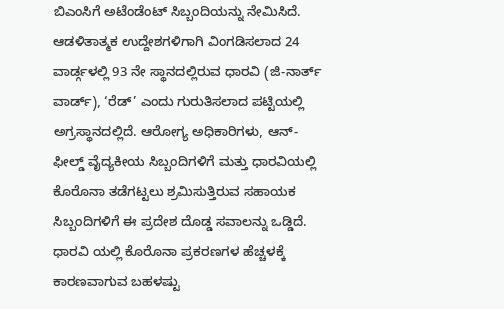ಬಿಎಂಸಿಗೆ ಅಟೆಂಡೆಂಟ್ ಸಿಬ್ಬಂದಿಯನ್ನು ನೇಮಿಸಿದೆ. ಆಡಳಿತಾತ್ಮಕ ಉದ್ದೇಶಗಳಿಗಾಗಿ ವಿಂಗಡಿಸಲಾದ 24 ವಾರ್ಡ್ಗಳಲ್ಲಿ 93 ನೇ ಸ್ಥಾನದಲ್ಲಿರುವ ಧಾರವಿ (ಜಿ-ನಾರ್ತ್ ವಾರ್ಡ್), ‘ರೆಡ್’ ಎಂದು ಗುರುತಿಸಲಾದ ಪಟ್ಟಿಯಲ್ಲಿ ಅಗ್ರಸ್ಥಾನದಲ್ಲಿದೆ. ಆರೋಗ್ಯ ಅಧಿಕಾರಿಗಳು, ಆನ್-ಫೀಲ್ಡ್ ವೈದ್ಯಕೀಯ ಸಿಬ್ಬಂದಿಗಳಿಗೆ ಮತ್ತು ಧಾರವಿಯಲ್ಲಿ ಕೊರೊನಾ ತಡೆಗಟ್ಟಲು ಶ್ರಮಿಸುತ್ತಿರುವ ಸಹಾಯಕ ಸಿಬ್ಬಂದಿಗಳಿಗೆ ಈ ಪ್ರದೇಶ ದೊಡ್ಡ ಸವಾಲನ್ನು ಒಡ್ಡಿದೆ. ಧಾರವಿ ಯಲ್ಲಿ ಕೊರೊನಾ ಪ್ರಕರಣಗಳ ಹೆಚ್ಚಳಕ್ಕೆ ಕಾರಣವಾಗುವ ಬಹಳಷ್ಟು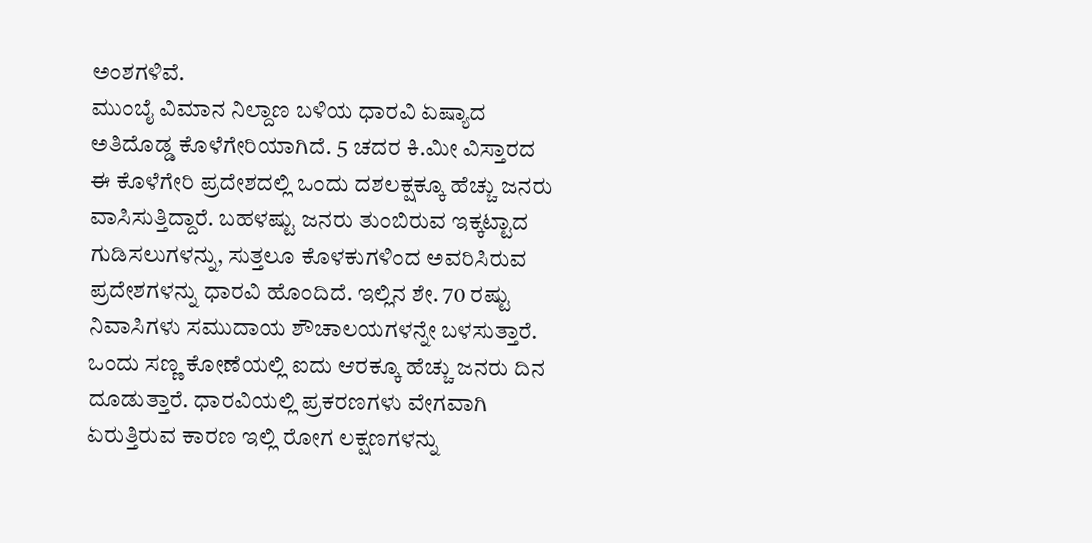ಅಂಶಗಳಿವೆ.
ಮುಂಬೈ ವಿಮಾನ ನಿಲ್ದಾಣ ಬಳಿಯ ಧಾರವಿ ಏಷ್ಯಾದ ಅತಿದೊಡ್ಡ ಕೊಳೆಗೇರಿಯಾಗಿದೆ. 5 ಚದರ ಕಿ.ಮೀ ವಿಸ್ತಾರದ ಈ ಕೊಳೆಗೇರಿ ಪ್ರದೇಶದಲ್ಲಿ ಒಂದು ದಶಲಕ್ಷಕ್ಕೂ ಹೆಚ್ಚು ಜನರು ವಾಸಿಸುತ್ತಿದ್ದಾರೆ. ಬಹಳಷ್ಟು ಜನರು ತುಂಬಿರುವ ಇಕ್ಕಟ್ಟಾದ ಗುಡಿಸಲುಗಳನ್ನು, ಸುತ್ತಲೂ ಕೊಳಕುಗಳಿಂದ ಅವರಿಸಿರುವ ಪ್ರದೇಶಗಳನ್ನು ಧಾರವಿ ಹೊಂದಿದೆ. ಇಲ್ಲಿನ ಶೇ. 70 ರಷ್ಟು ನಿವಾಸಿಗಳು ಸಮುದಾಯ ಶೌಚಾಲಯಗಳನ್ನೇ ಬಳಸುತ್ತಾರೆ. ಒಂದು ಸಣ್ಣ ಕೋಣೆಯಲ್ಲಿ ಐದು ಆರಕ್ಕೂ ಹೆಚ್ಚು ಜನರು ದಿನ ದೂಡುತ್ತಾರೆ. ಧಾರವಿಯಲ್ಲಿ ಪ್ರಕರಣಗಳು ವೇಗವಾಗಿ ಏರುತ್ತಿರುವ ಕಾರಣ ಇಲ್ಲಿ ರೋಗ ಲಕ್ಷಣಗಳನ್ನು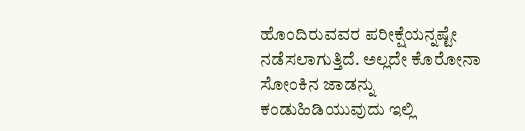ಹೊಂದಿರುವವರ ಪರೀಕ್ಷೆಯನ್ನಷ್ಟೇ ನಡೆಸಲಾಗುತ್ತಿದೆ. ಅಲ್ಲದೇ ಕೊರೋನಾ ಸೋಂಕಿನ ಜಾಡನ್ನು ಕಂಡುಹಿಡಿಯುವುದು ಇಲ್ಲಿ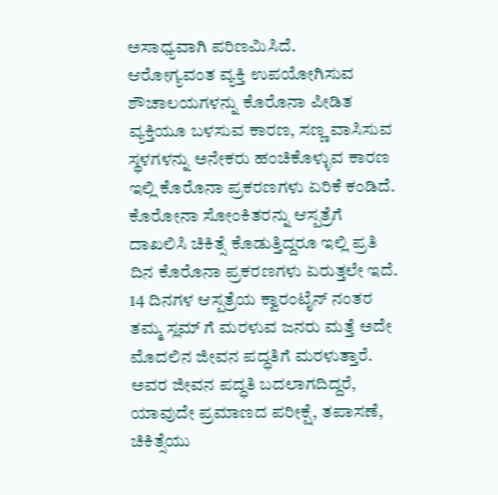ಅಸಾಧ್ಯವಾಗಿ ಪರಿಣಮಿಸಿದೆ.
ಆರೋಗ್ಯವಂತ ವ್ಯಕ್ತಿ ಉಪಯೋಗಿಸುವ ಶೌಚಾಲಯಗಳನ್ನು ಕೊರೊನಾ ಪೀಡಿತ ವ್ಯಕ್ತಿಯೂ ಬಳಸುವ ಕಾರಣ, ಸಣ್ಣ ವಾಸಿಸುವ ಸ್ಥಳಗಳನ್ನು ಅನೇಕರು ಹಂಚಿಕೊಳ್ಳುವ ಕಾರಣ ಇಲ್ಲಿ ಕೊರೊನಾ ಪ್ರಕರಣಗಳು ಏರಿಕೆ ಕಂಡಿದೆ.
ಕೊರೋನಾ ಸೋಂಕಿತರನ್ನು ಆಸ್ಪತ್ರೆಗೆ ದಾಖಲಿಸಿ ಚಿಕಿತ್ಸೆ ಕೊಡುತ್ತಿದ್ದರೂ ಇಲ್ಲಿ ಪ್ರತಿ ದಿನ ಕೊರೊನಾ ಪ್ರಕರಣಗಳು ಏರುತ್ತಲೇ ಇದೆ. 14 ದಿನಗಳ ಆಸ್ಪತ್ರೆಯ ಕ್ವಾರಂಟೈನ್ ನಂತರ ತಮ್ಮ ಸ್ಲಮ್ ಗೆ ಮರಳುವ ಜನರು ಮತ್ತೆ ಅದೇ ಮೊದಲಿನ ಜೀವನ ಪದ್ಧತಿಗೆ ಮರಳುತ್ತಾರೆ. ಅವರ ಜೀವನ ಪದ್ಧತಿ ಬದಲಾಗದಿದ್ದರೆ, ಯಾವುದೇ ಪ್ರಮಾಣದ ಪರೀಕ್ಷೆ, ತಪಾಸಣೆ, ಚಿಕಿತ್ಸೆಯು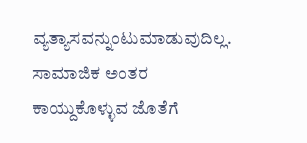ವ್ಯತ್ಯಾಸವನ್ನುಂಟುಮಾಡುವುದಿಲ್ಲ.
ಸಾಮಾಜಿಕ ಅಂತರ ಕಾಯ್ದುಕೊಳ್ಳುವ ಜೊತೆಗೆ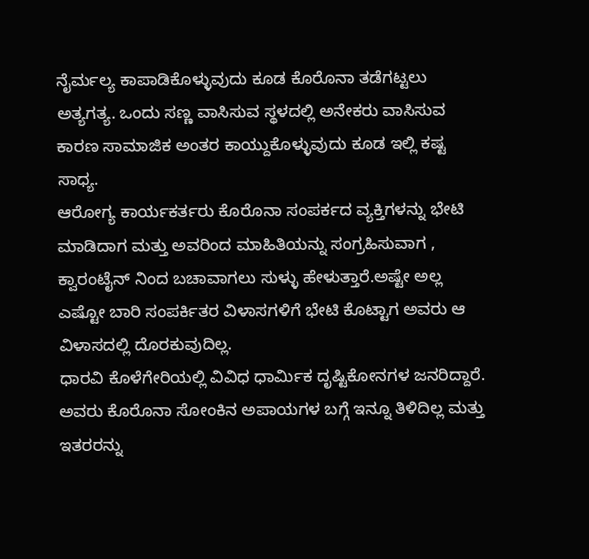ನೈರ್ಮಲ್ಯ ಕಾಪಾಡಿಕೊಳ್ಳುವುದು ಕೂಡ ಕೊರೊನಾ ತಡೆಗಟ್ಟಲು ಅತ್ಯಗತ್ಯ. ಒಂದು ಸಣ್ಣ ವಾಸಿಸುವ ಸ್ಥಳದಲ್ಲಿ ಅನೇಕರು ವಾಸಿಸುವ ಕಾರಣ ಸಾಮಾಜಿಕ ಅಂತರ ಕಾಯ್ದುಕೊಳ್ಳುವುದು ಕೂಡ ಇಲ್ಲಿ ಕಷ್ಟ ಸಾಧ್ಯ.
ಆರೋಗ್ಯ ಕಾರ್ಯಕರ್ತರು ಕೊರೊನಾ ಸಂಪರ್ಕದ ವ್ಯಕ್ತಿಗಳನ್ನು ಭೇಟಿ ಮಾಡಿದಾಗ ಮತ್ತು ಅವರಿಂದ ಮಾಹಿತಿಯನ್ನು ಸಂಗ್ರಹಿಸುವಾಗ , ಕ್ವಾರಂಟೈನ್ ನಿಂದ ಬಚಾವಾಗಲು ಸುಳ್ಳು ಹೇಳುತ್ತಾರೆ.ಅಷ್ಟೇ ಅಲ್ಲ ಎಷ್ಟೋ ಬಾರಿ ಸಂಪರ್ಕಿತರ ವಿಳಾಸಗಳಿಗೆ ಭೇಟಿ ಕೊಟ್ಟಾಗ ಅವರು ಆ ವಿಳಾಸದಲ್ಲಿ ದೊರಕುವುದಿಲ್ಲ.
ಧಾರವಿ ಕೊಳೆಗೇರಿಯಲ್ಲಿ ವಿವಿಧ ಧಾರ್ಮಿಕ ದೃಷ್ಟಿಕೋನಗಳ ಜನರಿದ್ದಾರೆ. ಅವರು ಕೊರೊನಾ ಸೋಂಕಿನ ಅಪಾಯಗಳ ಬಗ್ಗೆ ಇನ್ನೂ ತಿಳಿದಿಲ್ಲ ಮತ್ತು ಇತರರನ್ನು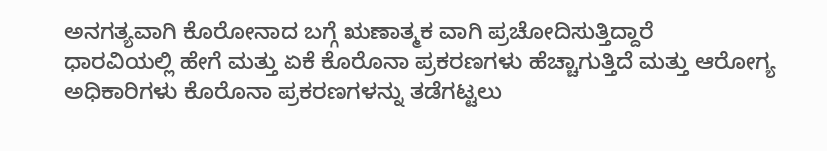ಅನಗತ್ಯವಾಗಿ ಕೊರೋನಾದ ಬಗ್ಗೆ ಋಣಾತ್ಮಕ ವಾಗಿ ಪ್ರಚೋದಿಸುತ್ತಿದ್ದಾರೆ
ಧಾರವಿಯಲ್ಲಿ ಹೇಗೆ ಮತ್ತು ಏಕೆ ಕೊರೊನಾ ಪ್ರಕರಣಗಳು ಹೆಚ್ಚಾಗುತ್ತಿದೆ ಮತ್ತು ಆರೋಗ್ಯ ಅಧಿಕಾರಿಗಳು ಕೊರೊನಾ ಪ್ರಕರಣಗಳನ್ನು ತಡೆಗಟ್ಟಲು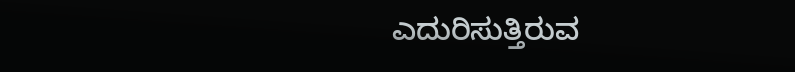ಎದುರಿಸುತ್ತಿರುವ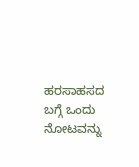ಹರಸಾಹಸದ ಬಗ್ಗೆ ಒಂದು ನೋಟವನ್ನು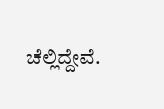ಚೆಲ್ಲಿದ್ದೇವೆ.